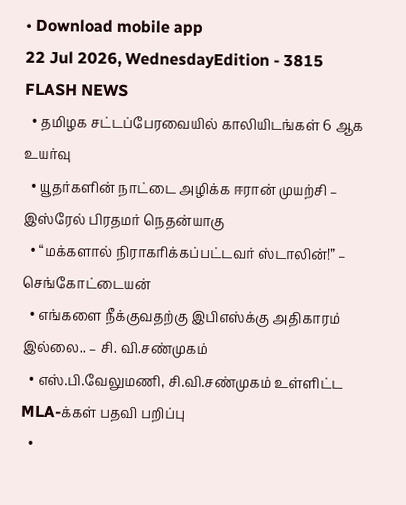• Download mobile app
22 Jul 2026, WednesdayEdition - 3815
FLASH NEWS
  • தமிழக சட்டப்பேரவையில் காலியிடங்கள் 6 ஆக உயர்வு
  • யூதர்களின் நாட்டை அழிக்க ஈரான் முயற்சி – இஸ்ரேல் பிரதமர் நெதன்யாகு
  • “மக்களால் நிராகரிக்கப்பட்டவர் ஸ்டாலின்!” – செங்கோட்டையன்
  • எங்களை நீக்குவதற்கு இபிஎஸ்க்கு அதிகாரம் இல்லை.. – சி. வி.சண்முகம்
  • எஸ்.பி.வேலுமணி, சி.வி.சண்முகம் உள்ளிட்ட MLA-க்கள் பதவி பறிப்பு
  •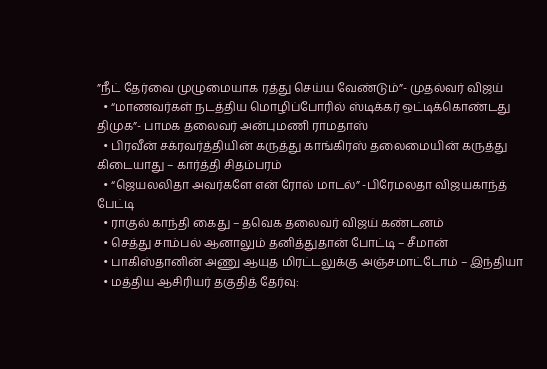”நீட் தேர்வை முழுமையாக ரத்து செய்ய வேண்டும்”- முதல்வர் விஜய்
  • “மாணவர்கள் நடத்திய மொழிப்போரில் ஸ்டிக்கர் ஒட்டிக்கொண்டது திமுக”- பாமக தலைவர் அன்புமணி ராமதாஸ்
  • பிரவீன் சக்ரவர்த்தியின் கருத்து காங்கிரஸ் தலைமையின் கருத்து கிடையாது – கார்த்தி சிதம்பரம்
  • “ஜெயலலிதா அவர்களே என் ரோல் மாடல்” -பிரேமலதா விஜயகாந்த் பேட்டி
  • ராகுல் காந்தி கைது – தவெக தலைவர் விஜய் கண்டனம்
  • செத்து சாம்பல் ஆனாலும் தனித்துதான் போட்டி – சீமான்
  • பாகிஸ்தானின் அணு ஆயுத மிரட்டலுக்கு அஞ்சமாட்டோம் – இந்தியா
  • மத்திய ஆசிரியர் தகுதித் தேர்வு: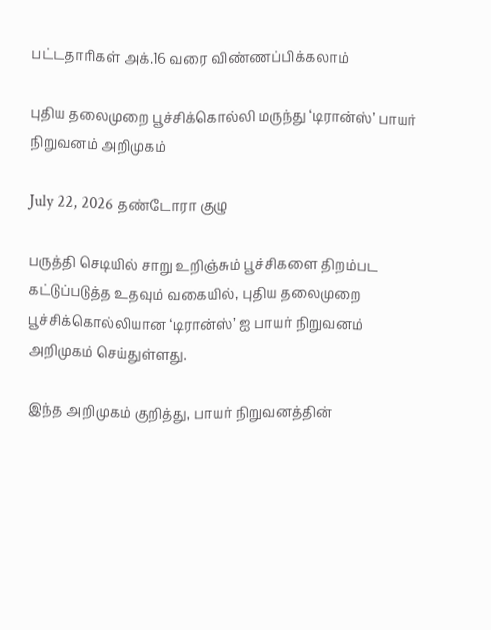பட்டதாரிகள் அக்.16 வரை விண்ணப்பிக்கலாம்

புதிய தலைமுறை பூச்சிக்கொல்லி மருந்து ‘டிரான்ஸ்’ பாயர் நிறுவனம் அறிமுகம்

July 22, 2026 தண்டோரா குழு

பருத்தி செடியில் சாறு உறிஞ்சும் பூச்சிகளை திறம்பட கட்டுப்படுத்த உதவும் வகையில், புதிய தலைமுறை பூச்சிக்கொல்லியான ‘டிரான்ஸ்’ ஐ பாயர் நிறுவனம் அறிமுகம் செய்துள்ளது.

இந்த அறிமுகம் குறித்து, பாயர் நிறுவனத்தின்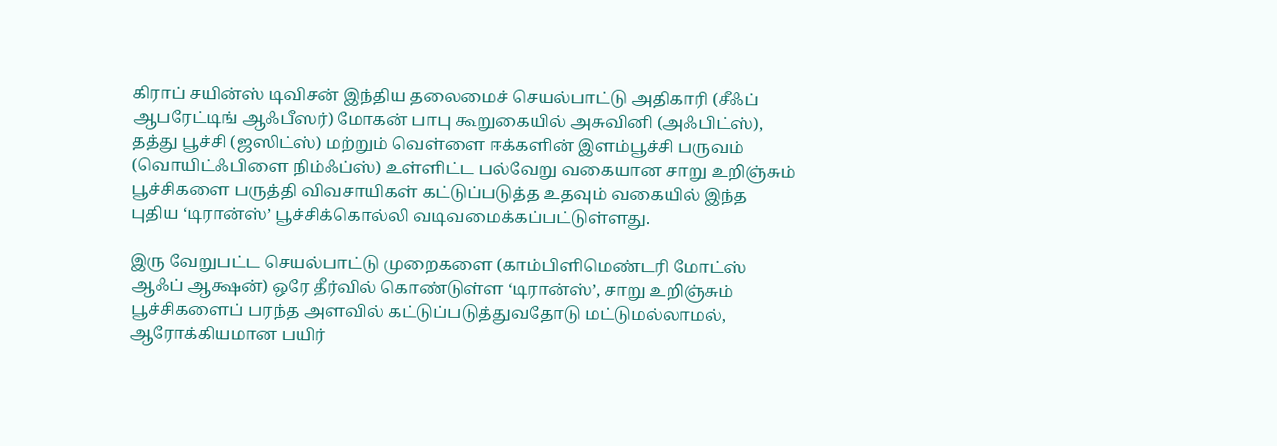கிராப் சயின்ஸ் டிவிசன் இந்திய தலைமைச் செயல்பாட்டு அதிகாரி (சீஃப் ஆபரேட்டிங் ஆஃபீஸர்) மோகன் பாபு கூறுகையில் அசுவினி (அஃபிட்ஸ்), தத்து பூச்சி (ஜஸிட்ஸ்) மற்றும் வெள்ளை ஈக்களின் இளம்பூச்சி பருவம் (வொயிட்ஃபிளை நிம்ஃப்ஸ்) உள்ளிட்ட பல்வேறு வகையான சாறு உறிஞ்சும் பூச்சிகளை பருத்தி விவசாயிகள் கட்டுப்படுத்த உதவும் வகையில் இந்த புதிய ‘டிரான்ஸ்’ பூச்சிக்கொல்லி வடிவமைக்கப்பட்டுள்ளது.

இரு வேறுபட்ட செயல்பாட்டு முறைகளை (காம்பிளிமெண்டரி மோட்ஸ் ஆஃப் ஆக்ஷன்) ஒரே தீர்வில் கொண்டுள்ள ‘டிரான்ஸ்’, சாறு உறிஞ்சும் பூச்சிகளைப் பரந்த அளவில் கட்டுப்படுத்துவதோடு மட்டுமல்லாமல், ஆரோக்கியமான பயிர்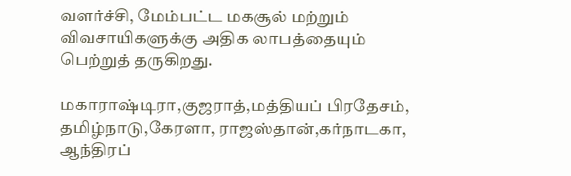வளர்ச்சி, மேம்பட்ட மகசூல் மற்றும் விவசாயிகளுக்கு அதிக லாபத்தையும் பெற்றுத் தருகிறது.

மகாராஷ்டிரா,குஜராத்,மத்தியப் பிரதேசம், தமிழ்நாடு,கேரளா, ராஜஸ்தான்,கர்நாடகா, ஆந்திரப்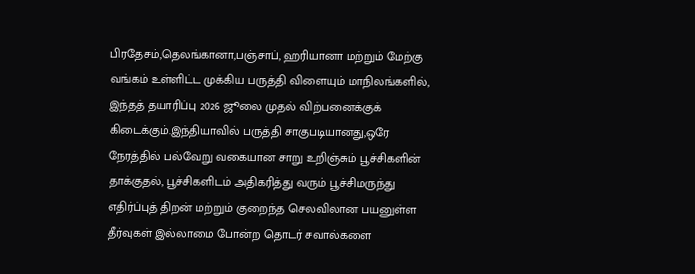பிரதேசம்,தெலங்கானா,பஞ்சாப், ஹரியானா மற்றும் மேற்கு வங்கம் உள்ளிட்ட முக்கிய பருத்தி விளையும் மாநிலங்களில், இந்தத் தயாரிப்பு 2026 ஜூலை முதல் விற்பனைக்குக் கிடைக்கும்.இந்தியாவில் பருத்தி சாகுபடியானது,ஒரே நேரத்தில் பல்வேறு வகையான சாறு உறிஞ்சும் பூச்சிகளின் தாக்குதல், பூச்சிகளிடம் அதிகரித்து வரும் பூச்சிமருந்து எதிர்ப்புத் திறன் மற்றும் குறைந்த செலவிலான பயனுள்ள தீர்வுகள் இல்லாமை போன்ற தொடர் சவால்களை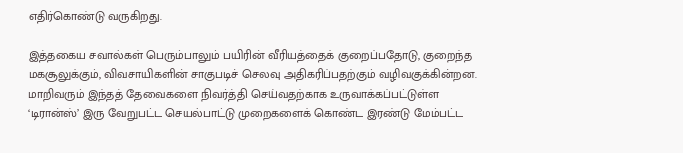எதிர்கொண்டு வருகிறது.

இத்தகைய சவால்கள் பெரும்பாலும் பயிரின் வீரியத்தைக் குறைப்பதோடு, குறைந்த மகசூலுக்கும், விவசாயிகளின் சாகுபடிச் செலவு அதிகரிப்பதற்கும் வழிவகுக்கின்றன. மாறிவரும் இந்தத் தேவைகளை நிவர்த்தி செய்வதற்காக உருவாக்கப்பட்டுள்ள ‘டிரான்ஸ்’ இரு வேறுபட்ட செயல்பாட்டு முறைகளைக் கொண்ட இரண்டு மேம்பட்ட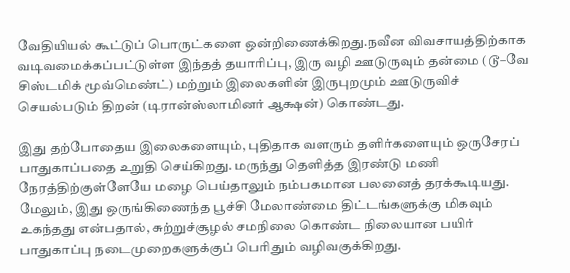வேதியியல் கூட்டுப் பொருட்களை ஒன்றிணைக்கிறது.நவீன விவசாயத்திற்காக வடிவமைக்கப்பட்டுள்ள இந்தத் தயாரிப்பு, இரு வழி ஊடுருவும் தன்மை (டூ–வே சிஸ்டமிக் மூவ்மெண்ட்) மற்றும் இலைகளின் இருபுறமும் ஊடுருவிச் செயல்படும் திறன் (டிரான்ஸ்லாமினர் ஆக்ஷன்) கொண்டது.

இது தற்போதைய இலைகளையும், புதிதாக வளரும் தளிர்களையும் ஒருசேரப் பாதுகாப்பதை உறுதி செய்கிறது. மருந்து தெளித்த இரண்டு மணி நேரத்திற்குள்ளேயே மழை பெய்தாலும் நம்பகமான பலனைத் தரக்கூடியது. மேலும், இது ஒருங்கிணைந்த பூச்சி மேலாண்மை திட்டங்களுக்கு மிகவும் உகந்தது என்பதால், சுற்றுச்சூழல் சமநிலை கொண்ட நிலையான பயிர் பாதுகாப்பு நடைமுறைகளுக்குப் பெரிதும் வழிவகுக்கிறது.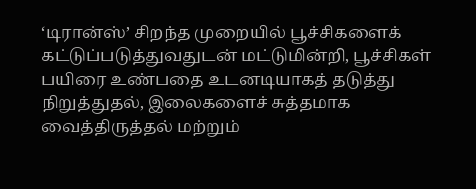‘டிரான்ஸ்’ சிறந்த முறையில் பூச்சிகளைக் கட்டுப்படுத்துவதுடன் மட்டுமின்றி, பூச்சிகள் பயிரை உண்பதை உடனடியாகத் தடுத்து நிறுத்துதல், இலைகளைச் சுத்தமாக வைத்திருத்தல் மற்றும்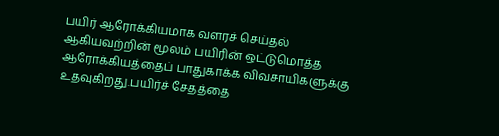பயிர் ஆரோக்கியமாக வளரச் செய்தல் ஆகியவற்றின் மூலம் பயிரின் ஒட்டுமொத்த ஆரோக்கியத்தைப் பாதுகாக்க விவசாயிகளுக்கு உதவுகிறது.பயிர்ச் சேதத்தை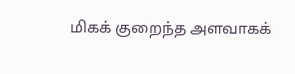மிகக் குறைந்த அளவாகக்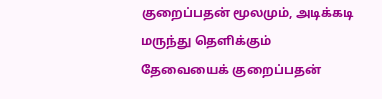குறைப்பதன் மூலமும், அடிக்கடி மருந்து தெளிக்கும் தேவையைக் குறைப்பதன்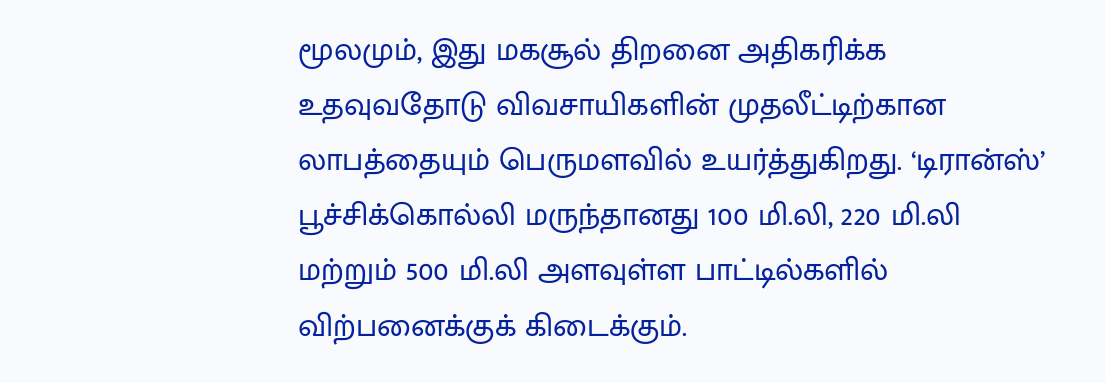மூலமும், இது மகசூல் திறனை அதிகரிக்க உதவுவதோடு விவசாயிகளின் முதலீட்டிற்கான லாபத்தையும் பெருமளவில் உயர்த்துகிறது. ‘டிரான்ஸ்’ பூச்சிக்கொல்லி மருந்தானது 100 மி.லி, 220 மி.லி மற்றும் 500 மி.லி அளவுள்ள பாட்டில்களில் விற்பனைக்குக் கிடைக்கும்.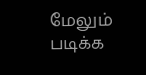மேலும் படிக்க